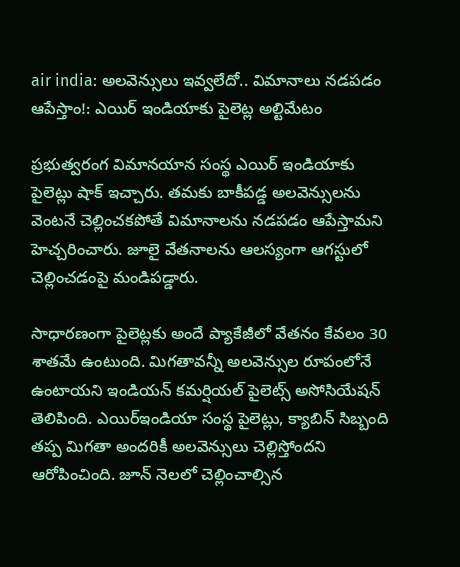air india: అలవెన్సులు ఇవ్వలేదో.. విమానాలు నడపడం ఆపేస్తాం!: ఎయిర్ ఇండియాకు పైలెట్ల అల్టిమేటం

ప్రభుత్వరంగ విమానయాన సంస్థ ఎయిర్ ఇండియాకు పైలెట్లు షాక్ ఇచ్చారు. తమకు బాకీపడ్డ అలవెన్సులను వెంటనే చెల్లించకపోతే విమానాలను నడపడం ఆపేస్తామని హెచ్చరించారు. జూలై వేతనాలను ఆలస్యంగా ఆగస్టులో చెల్లించడంపై మండిపడ్డారు.

సాధారణంగా పైలెట్లకు అందే ప్యాకేజీలో వేతనం కేవలం 30 శాతమే ఉంటుంది. మిగతావన్నీ అలవెన్సుల రూపంలోనే ఉంటాయని ఇండియన్ కమర్షియల్ పైలెట్స్ అసోసియేషన్ తెలిపింది. ఎయిర్ఇండియా సంస్థ పైలెట్లు, క్యాబిన్ సిబ్బంది తప్ప మిగతా అందరికీ అలవెన్సులు చెల్లిస్తోందని ఆరోపించింది. జూన్ నెలలో చెల్లించాల్సిన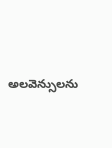అలవెన్సులను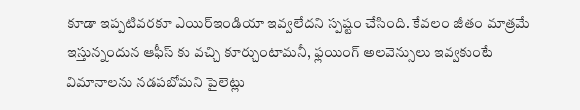కూడా ఇప్పటివరకూ ఎయిర్ఇండియా ఇవ్వలేదని స్పష్టం చేసింది. కేవలం జీతం మాత్రమే ఇస్తున్నందున ఆఫీస్ కు వచ్చి కూర్చుంటామనీ, ఫ్లయింగ్ అలవెన్సులు ఇవ్వకుంటే విమానాలను నడపబోమని పైలెట్లు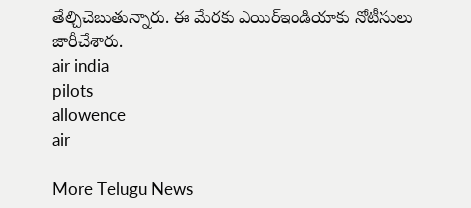తేల్చిచెబుతున్నారు. ఈ మేరకు ఎయిర్ఇండియాకు నోటీసులు జారీచేశారు.
air india
pilots
allowence
air

More Telugu News